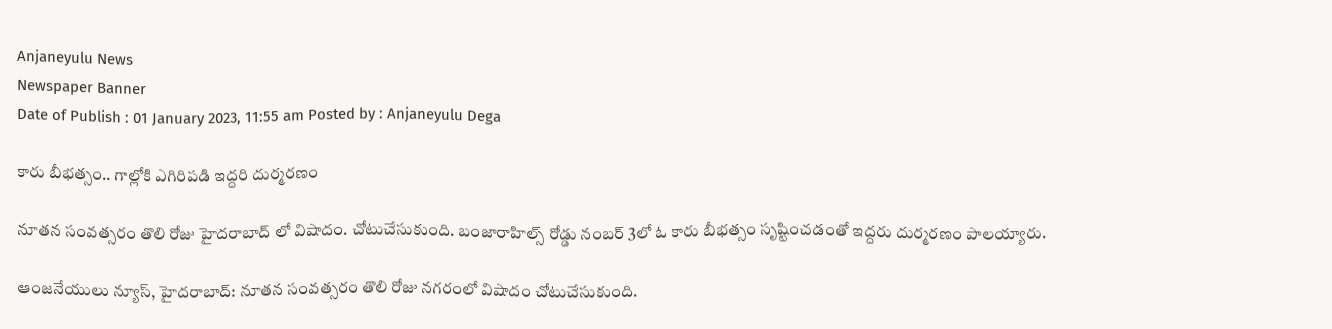Anjaneyulu News
Newspaper Banner
Date of Publish : 01 January 2023, 11:55 am Posted by : Anjaneyulu Dega

కారు బీభత్సం.. గాల్లోకి ఎగిరిపడి ఇద్దరి దుర్మరణం

నూతన సంవత్సరం తొలి రోజు హైదరాబాద్ లో విషాదం. చోటుచేసుకుంది. బంజారాహిల్స్ రోడ్డు నంబర్ 3లో ఓ కారు బీభత్సం సృష్టించడంతో ఇద్దరు దుర్మరణం పాలయ్యారు.

ఆంజనేయులు న్యూస్, హైదరాబాద్: నూతన సంవత్సరం తొలి రోజు నగరంలో విషాదం చోటుచేసుకుంది.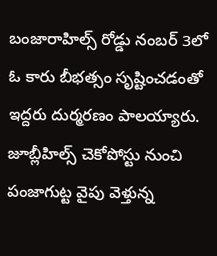బంజారాహిల్స్ రోడ్డు నంబర్ 3లో ఓ కారు బీభత్సం సృష్టించడంతో ఇద్దరు దుర్మరణం పాలయ్యారు. జూబ్లీహిల్స్ చెకోపోస్టు నుంచి పంజాగుట్ట వైపు వెళ్తున్న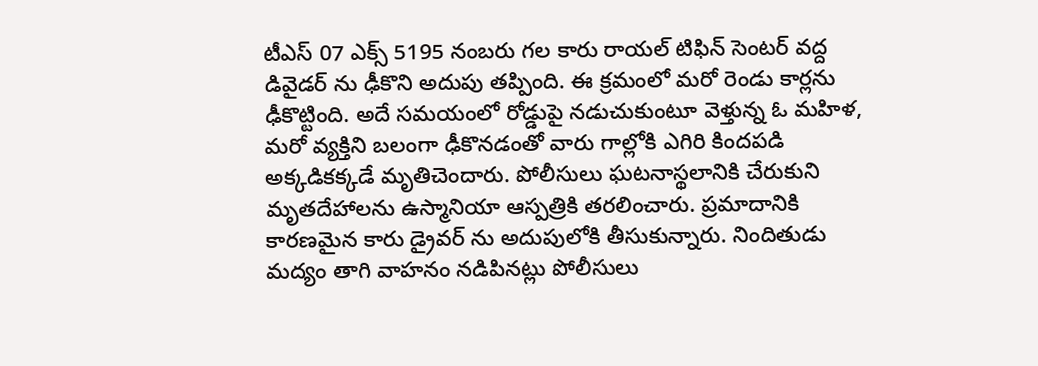టీఎస్ 07 ఎక్స్ 5195 నంబరు గల కారు రాయల్ టిఫిన్ సెంటర్ వద్ద డివైడర్ ను ఢీకొని అదుపు తప్పింది. ఈ క్రమంలో మరో రెండు కార్లను ఢీకొట్టింది. అదే సమయంలో రోడ్డుపై నడుచుకుంటూ వెళ్తున్న ఓ మహిళ, మరో వ్యక్తిని బలంగా ఢీకొనడంతో వారు గాల్లోకి ఎగిరి కిందపడి అక్కడికక్కడే మృతిచెందారు. పోలీసులు ఘటనాస్థలానికి చేరుకుని మృతదేహాలను ఉస్మానియా ఆస్పత్రికి తరలించారు. ప్రమాదానికి కారణమైన కారు డ్రైవర్ ను అదుపులోకి తీసుకున్నారు. నిందితుడు మద్యం తాగి వాహనం నడిపినట్లు పోలీసులు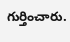గుర్తించారు.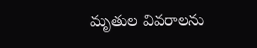మృతుల వివరాలను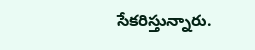సేకరిస్తున్నారు.